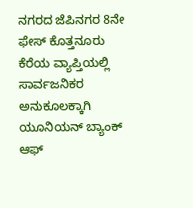ನಗರದ ಜೆಪಿನಗರ 8ನೇ ಫೇಸ್ ಕೊತ್ತನೂರು ಕೆರೆಯ ವ್ಯಾಪ್ತಿಯಲ್ಲಿ ಸಾರ್ವಜನಿಕರ ಅನುಕೂಲಕ್ಕಾಗಿ ಯೂನಿಯನ್ ಬ್ಯಾಂಕ್ ಆಫ್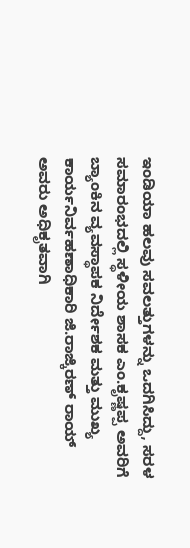ಇಂಡಿಯಾ ಹಲವು ಸವಲತ್ತುಗಳನ್ನು ಒದಗಿಸಿದ್ದು, ಸರಳ ಸಮಾರಂಭದಲ್ಲಿ ಸ್ಥಳೀಯ ಶಾಸಕ ಎಂ.ಕೃಷ್ಣಪ್ಪ ಅವರಿಗೆ ಬ್ಯಾಂಕಿನ ವ್ಯವಸ್ಥಾಪಕ ನಿರ್ದೇಶಕ ಮತ್ತು ಮುಖ್ಯ ಕಾರ್ಯನಿರ್ವಹಣಾಧಿಕಾರಿ ಜಿ.ರಾಜ್ಕಿರಣ್ ರಾಯ್ ಅವರು ಅಧಿಕೃತವಾಗಿ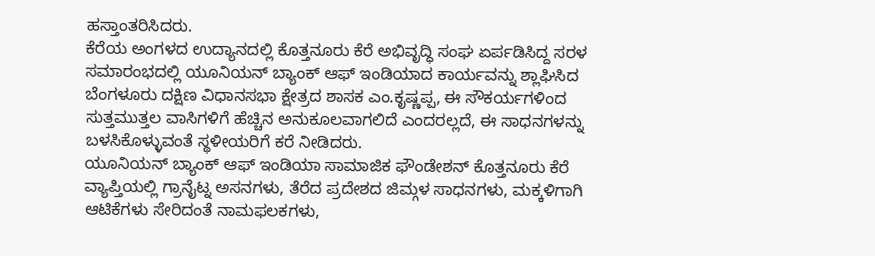ಹಸ್ತಾಂತರಿಸಿದರು.
ಕೆರೆಯ ಅಂಗಳದ ಉದ್ಯಾನದಲ್ಲಿ ಕೊತ್ತನೂರು ಕೆರೆ ಅಭಿವೃದ್ಧಿ ಸಂಘ ಏರ್ಪಡಿಸಿದ್ದ ಸರಳ ಸಮಾರಂಭದಲ್ಲಿ ಯೂನಿಯನ್ ಬ್ಯಾಂಕ್ ಆಫ್ ಇಂಡಿಯಾದ ಕಾರ್ಯವನ್ನು ಶ್ಲಾಘಿಸಿದ ಬೆಂಗಳೂರು ದಕ್ಷಿಣ ವಿಧಾನಸಭಾ ಕ್ಷೇತ್ರದ ಶಾಸಕ ಎಂ.ಕೃಷ್ಣಪ್ಪ, ಈ ಸೌಕರ್ಯಗಳಿಂದ ಸುತ್ತಮುತ್ತಲ ವಾಸಿಗಳಿಗೆ ಹೆಚ್ಚಿನ ಅನುಕೂಲವಾಗಲಿದೆ ಎಂದರಲ್ಲದೆ, ಈ ಸಾಧನಗಳನ್ನು ಬಳಸಿಕೊಳ್ಳುವಂತೆ ಸ್ಥಳೀಯರಿಗೆ ಕರೆ ನೀಡಿದರು.
ಯೂನಿಯನ್ ಬ್ಯಾಂಕ್ ಆಫ್ ಇಂಡಿಯಾ ಸಾಮಾಜಿಕ ಫೌಂಡೇಶನ್ ಕೊತ್ತನೂರು ಕೆರೆ ವ್ಯಾಪ್ತಿಯಲ್ಲಿ ಗ್ರಾನೈಟ್ನ ಅಸನಗಳು, ತೆರೆದ ಪ್ರದೇಶದ ಜಿಮ್ಗಳ ಸಾಧನಗಳು, ಮಕ್ಕಳಿಗಾಗಿ ಆಟಿಕೆಗಳು ಸೇರಿದಂತೆ ನಾಮಫಲಕಗಳು,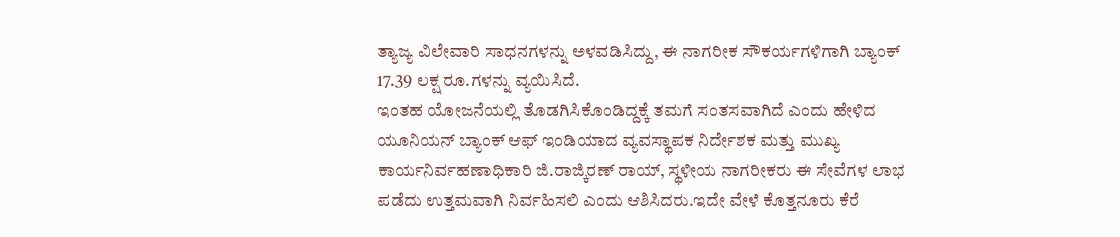ತ್ಯಾಜ್ಯ ವಿಲೇವಾರಿ ಸಾಧನಗಳನ್ನು ಅಳವಡಿಸಿದ್ದು, ಈ ನಾಗರೀಕ ಸೌಕರ್ಯಗಳಿಗಾಗಿ ಬ್ಯಾಂಕ್ 17.39 ಲಕ್ಷ ರೂ.ಗಳನ್ನು ವ್ಯಯಿಸಿದೆ.
ಇಂತಹ ಯೋಜನೆಯಲ್ಲಿ ತೊಡಗಿಸಿಕೊಂಡಿದ್ದಕ್ಕೆ ತಮಗೆ ಸಂತಸವಾಗಿದೆ ಎಂದು ಹೇಳಿದ ಯೂನಿಯನ್ ಬ್ಯಾಂಕ್ ಆಫ್ ಇಂಡಿಯಾದ ವ್ಯವಸ್ಥಾಪಕ ನಿರ್ದೇಶಕ ಮತ್ತು ಮುಖ್ಯ ಕಾರ್ಯನಿರ್ವಹಣಾಧಿಕಾರಿ ಜಿ.ರಾಜ್ಕಿರಣ್ ರಾಯ್, ಸ್ಥಳೀಯ ನಾಗರೀಕರು ಈ ಸೇವೆಗಳ ಲಾಭ ಪಡೆದು ಉತ್ತಮವಾಗಿ ನಿರ್ವಹಿಸಲಿ ಎಂದು ಆಶಿಸಿದರು.ಇದೇ ವೇಳೆ ಕೊತ್ತನೂರು ಕೆರೆ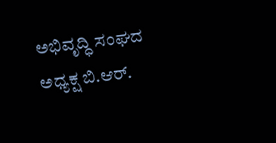ಅಭಿವೃದ್ಧಿ ಸಂಘದ ಅಧ್ಯಕ್ಷ ಬಿ.ಆರ್.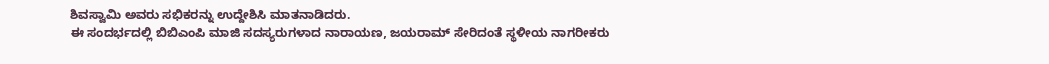ಶಿವಸ್ವಾಮಿ ಅವರು ಸಭಿಕರನ್ನು ಉದ್ದೇಶಿಸಿ ಮಾತನಾಡಿದರು.
ಈ ಸಂದರ್ಭದಲ್ಲಿ ಬಿಬಿಎಂಪಿ ಮಾಜಿ ಸದಸ್ಯರುಗಳಾದ ನಾರಾಯಣ, ಜಯರಾಮ್ ಸೇರಿದಂತೆ ಸ್ಥಳೀಯ ನಾಗರೀಕರು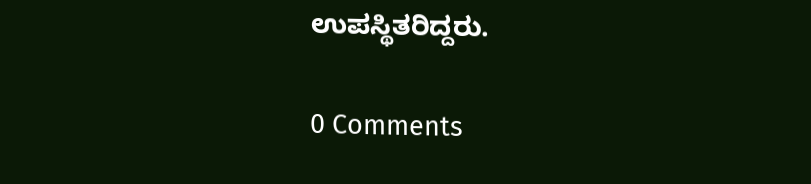ಉಪಸ್ಥಿತರಿದ್ದರು.

0 Comments